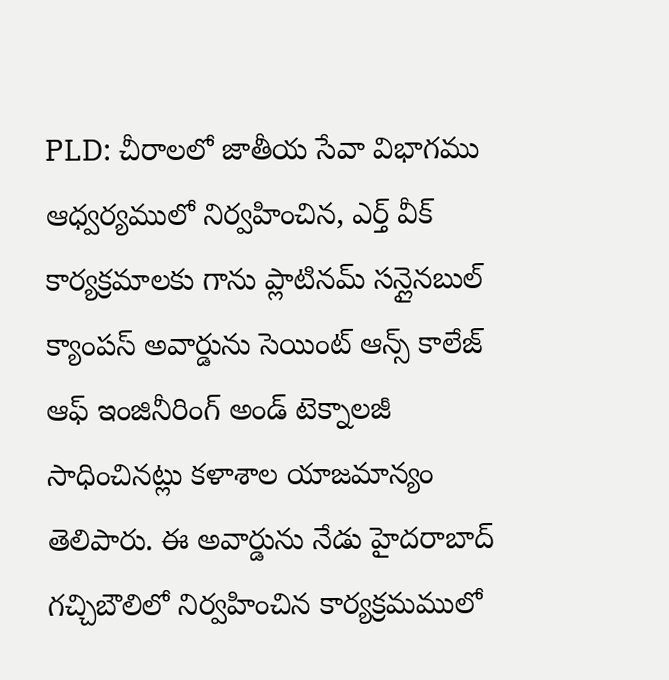PLD: చీరాలలో జాతీయ సేవా విభాగము ఆధ్వర్యములో నిర్వహించిన, ఎర్త్ వీక్ కార్యక్రమాలకు గాను ప్లాటినమ్ సన్లైనబుల్ క్యాంపస్ అవార్డును సెయింట్ ఆన్స్ కాలేజ్ ఆఫ్ ఇంజినీరింగ్ అండ్ టెక్నాలజీ సాధించినట్లు కళాశాల యాజమాన్యం తెలిపారు. ఈ అవార్డును నేడు హైదరాబాద్ గచ్చిబౌలిలో నిర్వహించిన కార్యక్రమములో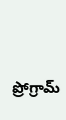ప్రోగ్రామ్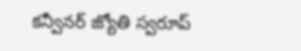కన్వీనర్ జ్యోతి స్వరూప్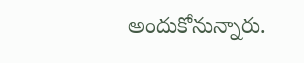అందుకోనున్నారు.